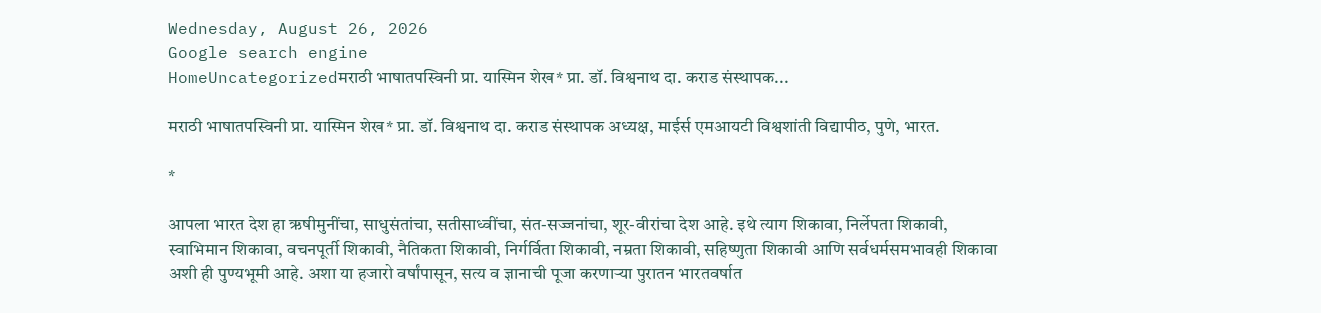Wednesday, August 26, 2026
Google search engine
HomeUncategorizedमराठी भाषातपस्विनी प्रा. यास्मिन शेख* प्रा. डॉ. विश्वनाथ दा. कराड संस्थापक...

मराठी भाषातपस्विनी प्रा. यास्मिन शेख* प्रा. डॉ. विश्वनाथ दा. कराड संस्थापक अध्यक्ष, माईर्स एमआयटी विश्वशांती विद्यापीठ, पुणे, भारत.

*

आपला भारत देश हा ऋषीमुनींचा, साधुसंतांचा, सतीसाध्वींचा, संत-सज्जनांचा, शूर-वीरांचा देश आहे. इथे त्याग शिकावा, निर्लेपता शिकावी, स्वाभिमान शिकावा, वचनपूर्ती शिकावी, नैतिकता शिकावी, निर्गर्विता शिकावी, नम्रता शिकावी, सहिष्णुता शिकावी आणि सर्वधर्मसमभावही शिकावा अशी ही पुण्यभूमी आहे. अशा या हजारो वर्षांपासून, सत्य व ज्ञानाची पूजा करणाऱ्या पुरातन भारतवर्षात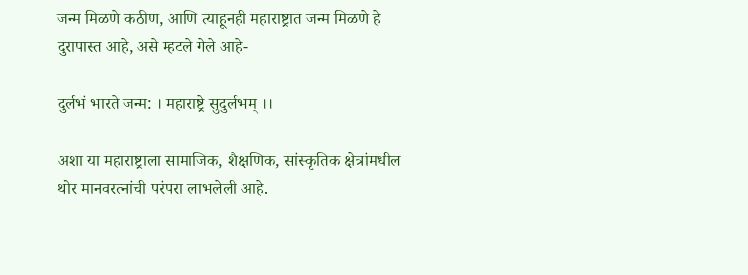जन्म मिळणे कठीण, आणि त्याहूनही महाराष्ट्रात जन्म मिळणे हे दुरापास्त आहे, असे म्हटले गेले आहे-

दुर्लभं भारते जन्म: । महाराष्ट्रे सुदुर्लभम् ।।

अशा या महाराष्ट्राला सामाजिक, शैक्षणिक, सांस्कृतिक क्षेत्रांमधील थोर मानवरत्नांची परंपरा लाभलेली आहे.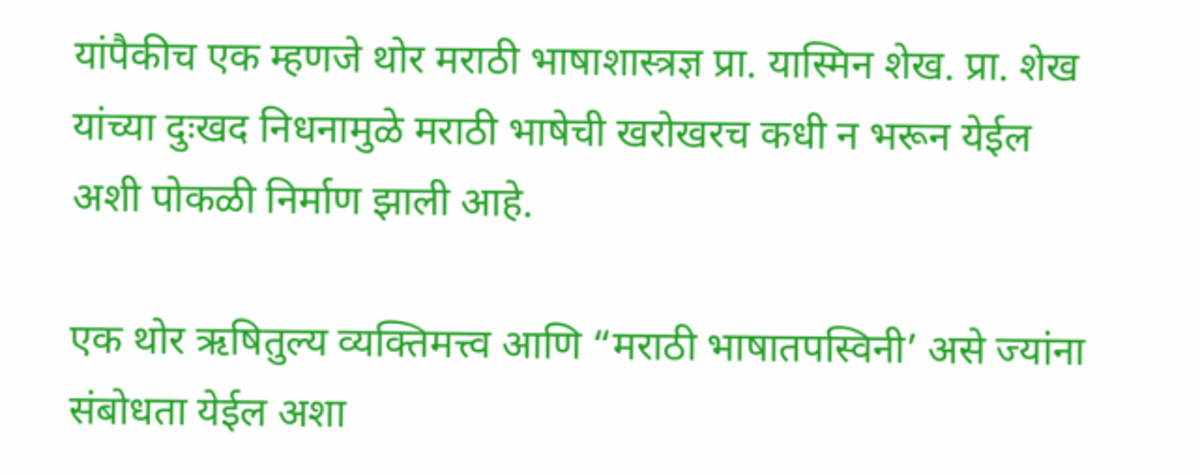यांपैकीच एक म्हणजे थोर मराठी भाषाशास्त्रज्ञ प्रा. यास्मिन शेख. प्रा. शेख यांच्या दुःखद निधनामुळे मराठी भाषेची खरोखरच कधी न भरून येईल अशी पोकळी निर्माण झाली आहे.

एक थोर ऋषितुल्य व्यक्तिमत्त्व आणि “मराठी भाषातपस्विनी’ असे ज्यांना संबोधता येईल अशा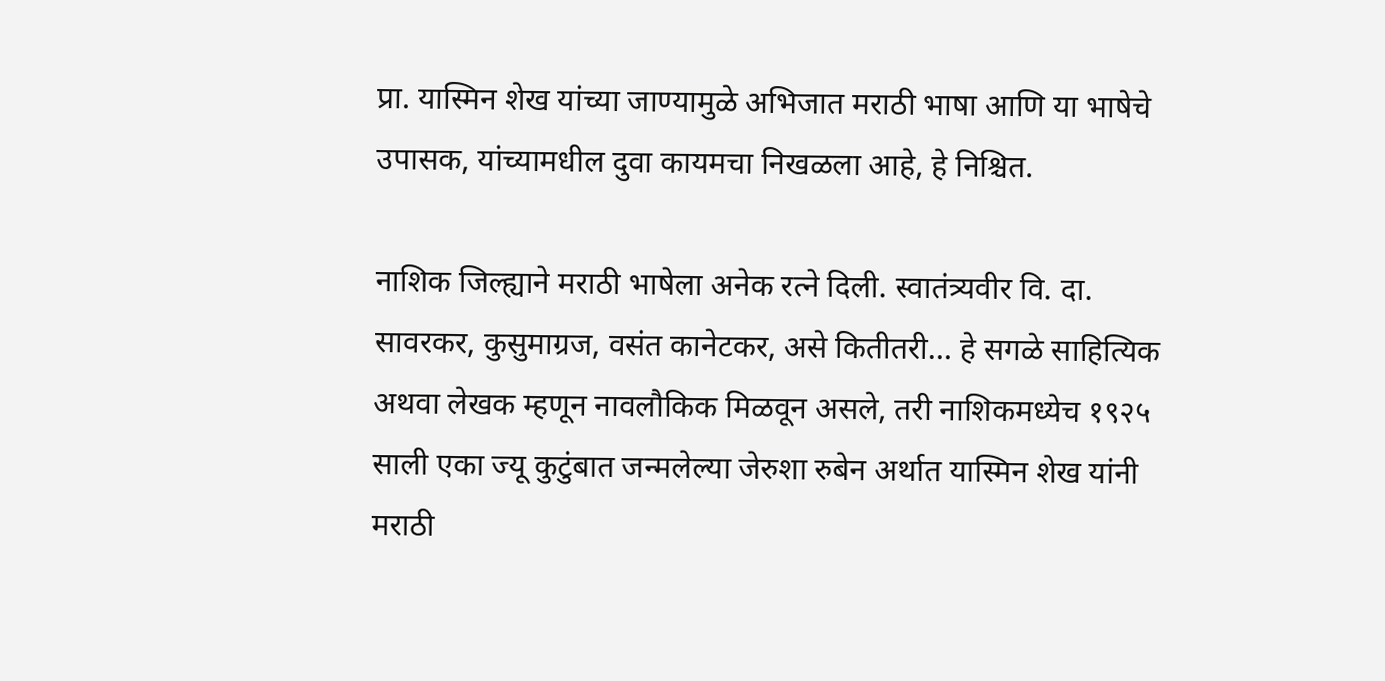प्रा. यास्मिन शेख यांच्या जाण्यामुळे अभिजात मराठी भाषा आणि या भाषेचे उपासक, यांच्यामधील दुवा कायमचा निखळला आहे, हे निश्चित.

नाशिक जिल्ह्याने मराठी भाषेला अनेक रत्ने दिली. स्वातंत्र्यवीर वि. दा. सावरकर, कुसुमाग्रज, वसंत कानेटकर, असे कितीतरी… हे सगळे साहित्यिक अथवा लेखक म्हणून नावलौकिक मिळवून असले, तरी नाशिकमध्येच १९२५ साली एका ज्यू कुटुंबात जन्मलेल्या जेरुशा रुबेन अर्थात यास्मिन शेख यांनी मराठी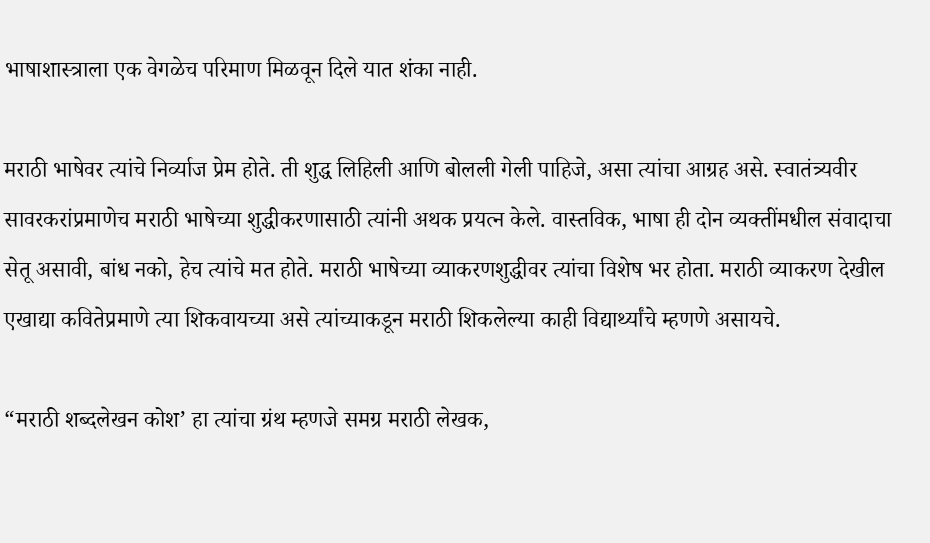भाषाशास्त्राला एक वेगळेच परिमाण मिळवून दिले यात शंका नाही.

मराठी भाषेवर त्यांचे निर्व्याज प्रेम होते. ती शुद्ध लिहिली आणि बोलली गेली पाहिजे, असा त्यांचा आग्रह असे. स्वातंत्र्यवीर सावरकरांप्रमाणेच मराठी भाषेच्या शुद्धीकरणासाठी त्यांनी अथक प्रयत्न केले. वास्तविक, भाषा ही दोन व्यक्तींमधील संवादाचा सेतू असावी, बांध नको, हेच त्यांचे मत होते. मराठी भाषेच्या व्याकरणशुद्धीवर त्यांचा विशेष भर होता. मराठी व्याकरण देखील एखाद्या कवितेप्रमाणे त्या शिकवायच्या असे त्यांच्याकडून मराठी शिकलेल्या काही विद्यार्थ्यांचे म्हणणे असायचे.

“मराठी शब्दलेखन कोश’ हा त्यांचा ग्रंथ म्हणजे समग्र मराठी लेखक,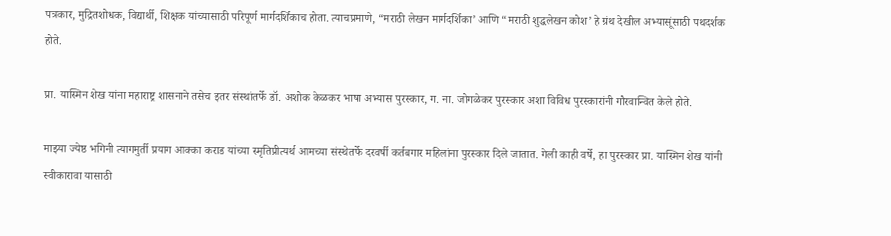पत्रकार, मुद्रितशोधक, विद्यार्थी, शिक्षक यांच्यासाठी परिपूर्ण मार्गदर्शिकाच होता. त्याचप्रमाणे, “मराठी लेखन मार्गदर्शिका’ आणि “मराठी शुद्धलेखन कोश’ हे ग्रंथ देखील अभ्यासूंसाठी पथदर्शक होते.

प्रा. यास्मिन शेख यांना महाराष्ट्र शासनाने तसेच इतर संस्थांतर्फे डॉ. अशोक केळकर भाषा अभ्यास पुरस्कार, ग. ना. जोगळेकर पुरस्कार अशा विविध पुरस्कारांनी गौरवान्वित केले होते.

माझ्या ज्येष्ठ भगिनी त्यागमुर्ती प्रयाग आक्का कराड यांच्या स्मृतिप्रीत्यर्थ आमच्या संस्थेतर्फे दरवर्षी कर्तबगार महिलांना पुरस्कार दिले जातात. गेली काही वर्षे, हा पुरस्कार प्रा. यास्मिन शेख यांनी स्वीकारावा यासाठी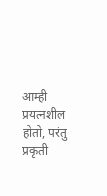आम्ही प्रयत्नशील होतो, परंतु प्रकृती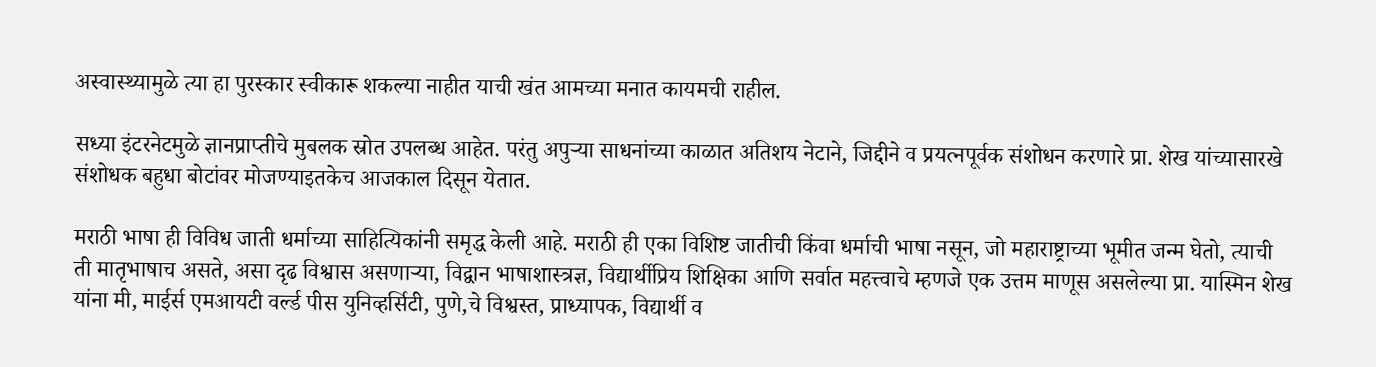अस्वास्थ्यामुळे त्या हा पुरस्कार स्वीकारू शकल्या नाहीत याची खंत आमच्या मनात कायमची राहील.

सध्या इंटरनेटमुळे ज्ञानप्राप्तीचे मुबलक स्रोत उपलब्ध आहेत. परंतु अपुऱ्या साधनांच्या काळात अतिशय नेटाने, जिद्दीने व प्रयत्नपूर्वक संशोधन करणारे प्रा. शेख यांच्यासारखे संशोधक बहुधा बोटांवर मोजण्याइतकेच आजकाल दिसून येतात.

मराठी भाषा ही विविध जाती धर्माच्या साहित्यिकांनी समृद्ध केली आहे. मराठी ही एका विशिष्ट जातीची किंवा धर्माची भाषा नसून, जो महाराष्ट्राच्या भूमीत जन्म घेतो, त्याची ती मातृभाषाच असते, असा दृढ विश्वास असणाऱ्या, विद्वान भाषाशास्त्रज्ञ, विद्यार्थीप्रिय शिक्षिका आणि सर्वात महत्त्वाचे म्हणजे एक उत्तम माणूस असलेल्या प्रा. यास्मिन शेख यांना मी, माईर्स एमआयटी वर्ल्ड पीस युनिव्हर्सिटी, पुणे,चे विश्वस्त, प्राध्यापक, विद्यार्थी व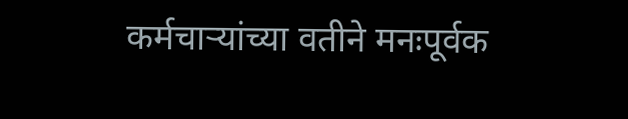कर्मचाऱ्यांच्या वतीने मनःपूर्वक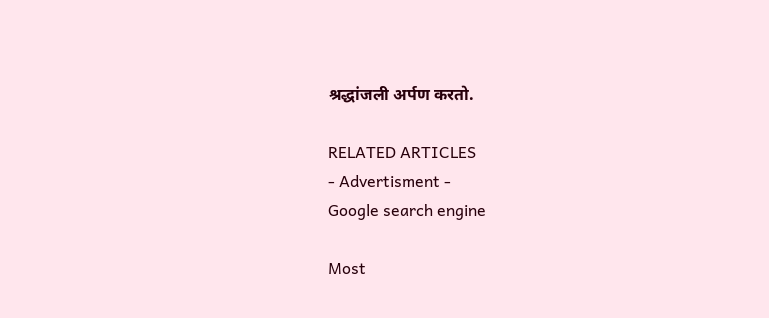श्रद्धांजली अर्पण करतो.

RELATED ARTICLES
- Advertisment -
Google search engine

Most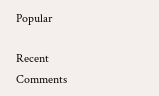Popular

Recent Comments